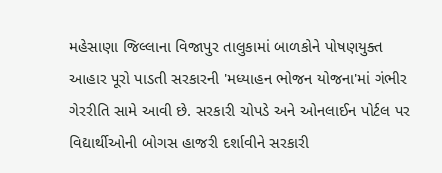મહેસાણા જિલ્લાના વિજાપુર તાલુકામાં બાળકોને પોષણયુક્ત આહાર પૂરો પાડતી સરકારની 'મધ્યાહન ભોજન યોજના'માં ગંભીર ગેરરીતિ સામે આવી છે. સરકારી ચોપડે અને ઓનલાઈન પોર્ટલ પર વિદ્યાર્થીઓની બોગસ હાજરી દર્શાવીને સરકારી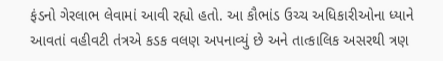ફંડનો ગેરલાભ લેવામાં આવી રહ્યો હતો. આ કૌભાંડ ઉચ્ચ અધિકારીઓના ધ્યાને આવતાં વહીવટી તંત્રએ કડક વલણ અપનાવ્યું છે અને તાત્કાલિક અસરથી ત્રણ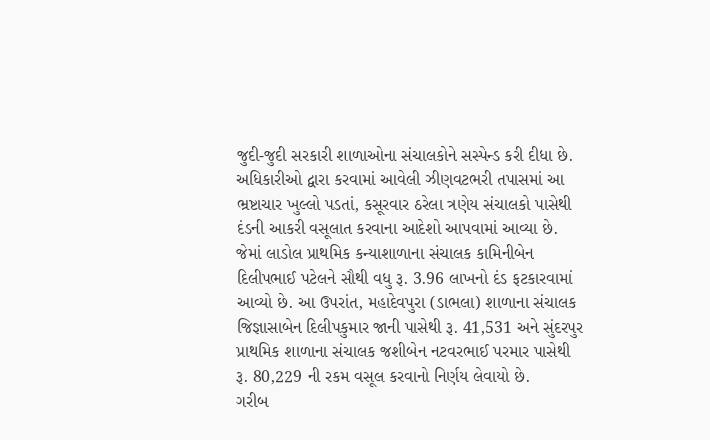જુદી-જુદી સરકારી શાળાઓના સંચાલકોને સસ્પેન્ડ કરી દીધા છે.
અધિકારીઓ દ્વારા કરવામાં આવેલી ઝીણવટભરી તપાસમાં આ ભ્રષ્ટાચાર ખુલ્લો પડતાં, કસૂરવાર ઠરેલા ત્રણેય સંચાલકો પાસેથી દંડની આકરી વસૂલાત કરવાના આદેશો આપવામાં આવ્યા છે. જેમાં લાડોલ પ્રાથમિક કન્યાશાળાના સંચાલક કામિનીબેન દિલીપભાઈ પટેલને સૌથી વધુ રૂ. 3.96 લાખનો દંડ ફટકારવામાં આવ્યો છે. આ ઉપરાંત, મહાદેવપુરા (ડાભલા) શાળાના સંચાલક જિજ્ઞાસાબેન દિલીપકુમાર જાની પાસેથી રૂ. 41,531 અને સુંદરપુર પ્રાથમિક શાળાના સંચાલક જશીબેન નટવરભાઈ પરમાર પાસેથી રૂ. 80,229 ની રકમ વસૂલ કરવાનો નિર્ણય લેવાયો છે.
ગરીબ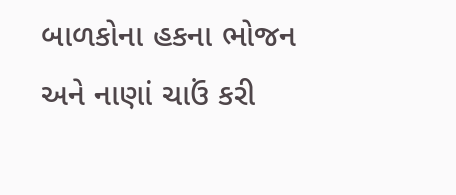બાળકોના હકના ભોજન અને નાણાં ચાઉં કરી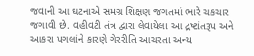જવાની આ ઘટનાએ સમગ્ર શિક્ષણ જગતમાં ભારે ચકચાર જગાવી છે. વહીવટી તંત્ર દ્વારા લેવાયેલા આ દ્રષ્ટાંતરૂપ અને આકરા પગલાંને કારણે ગેરરીતિ આચરતા અન્ય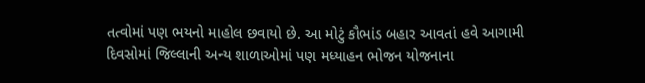તત્વોમાં પણ ભયનો માહોલ છવાયો છે. આ મોટું કૌભાંડ બહાર આવતાં હવે આગામી દિવસોમાં જિલ્લાની અન્ય શાળાઓમાં પણ મધ્યાહન ભોજન યોજનાના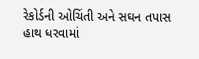રેકોર્ડની ઓચિંતી અને સઘન તપાસ હાથ ધરવામાં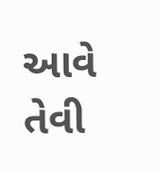આવે તેવી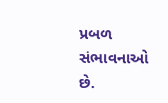પ્રબળ સંભાવનાઓ છે.